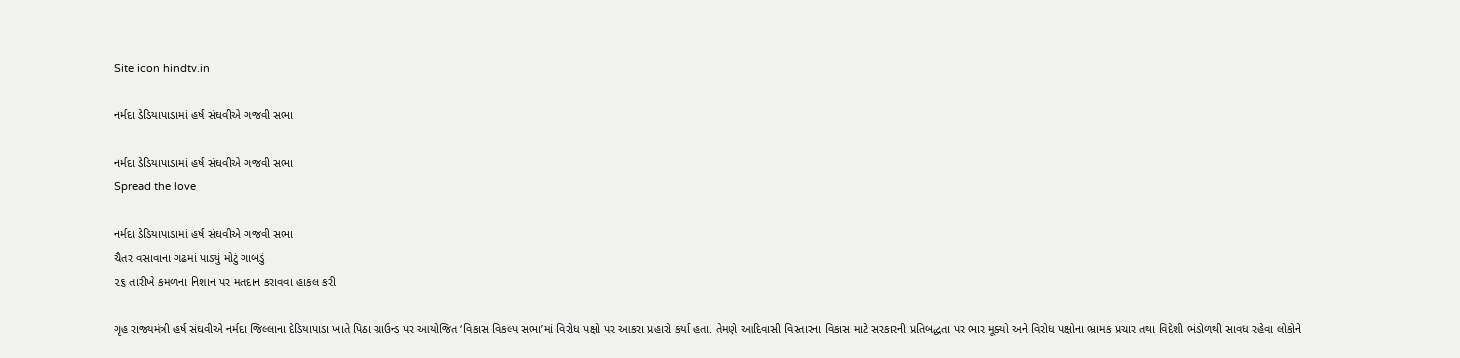Site icon hindtv.in

નર્મદા ડેડિયાપાડામાં હર્ષ સંઘવીએ ગજવી સભા

નર્મદા ડેડિયાપાડામાં હર્ષ સંઘવીએ ગજવી સભા
Spread the love

નર્મદા ડેડિયાપાડામાં હર્ષ સંઘવીએ ગજવી સભા
ચૈતર વસાવાના ગઢમાં પાડ્યું મોટું ગાબડું
૨૬ તારીખે કમળના નિશાન પર મતદાન કરાવવા હાકલ કરી

ગૃહ રાજ્યમંત્રી હર્ષ સંઘવીએ નર્મદા જિલ્લાના દેડિયાપાડા ખાતે પિઠા ગ્રાઉન્ડ પર આયોજિત ‘વિકાસ વિકલ્પ સભા’માં વિરોધ પક્ષો પર આકરા પ્રહારો કર્યા હતા. તેમણે આદિવાસી વિસ્તારના વિકાસ માટે સરકારની પ્રતિબદ્ધતા પર ભાર મૂક્યો અને વિરોધ પક્ષોના ભ્રામક પ્રચાર તથા વિદેશી ભંડોળથી સાવધ રહેવા લોકોને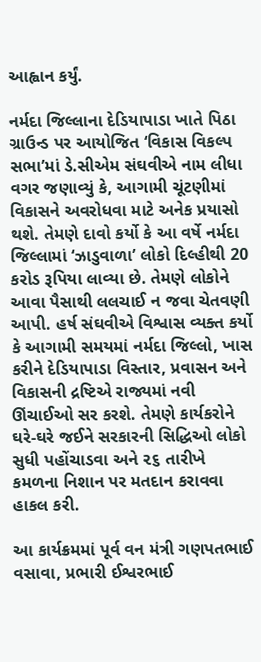આહ્વાન કર્યું.

નર્મદા જિલ્લાના દેડિયાપાડા ખાતે પિઠા ગ્રાઉન્ડ પર આયોજિત ‘વિકાસ વિકલ્પ સભા’માં ડે.સીએમ સંઘવીએ નામ લીધા વગર જણાવ્યું કે, આગામી ચૂંટણીમાં વિકાસને અવરોધવા માટે અનેક પ્રયાસો થશે. તેમણે દાવો કર્યો કે આ વર્ષે નર્મદા જિલ્લામાં ‘ઝાડુવાળા’ લોકો દિલ્હીથી 20 કરોડ રૂપિયા લાવ્યા છે. તેમણે લોકોને આવા પૈસાથી લલચાઈ ન જવા ચેતવણી આપી. હર્ષ સંઘવીએ વિશ્વાસ વ્યક્ત કર્યો કે આગામી સમયમાં નર્મદા જિલ્લો, ખાસ કરીને દેડિયાપાડા વિસ્તાર, પ્રવાસન અને વિકાસની દ્રષ્ટિએ રાજ્યમાં નવી ઊંચાઈઓ સર કરશે. તેમણે કાર્યકરોને ઘરે-ઘરે જઈને સરકારની સિદ્ધિઓ લોકો સુધી પહોંચાડવા અને ૨૬ તારીખે કમળના નિશાન પર મતદાન કરાવવા હાકલ કરી.

આ કાર્યક્રમમાં પૂર્વ વન મંત્રી ગણપતભાઈ વસાવા, પ્રભારી ઈશ્વરભાઈ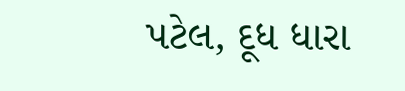પટેલ, દૂધ ધારા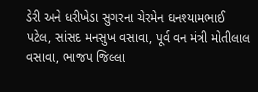ડેરી અને ધરીખેડા સુગરના ચેરમેન ઘનશ્યામભાઈ પટેલ, સાંસદ મનસુખ વસાવા, પૂર્વ વન મંત્રી મોતીલાલ વસાવા, ભાજપ જિલ્લા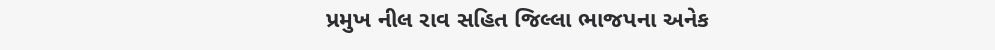પ્રમુખ નીલ રાવ સહિત જિલ્લા ભાજપના અનેક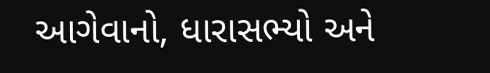આગેવાનો, ધારાસભ્યો અને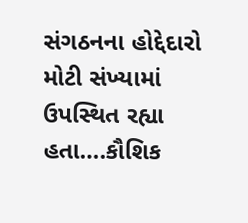સંગઠનના હોદ્દેદારો મોટી સંખ્યામાં ઉપસ્થિત રહ્યા હતા….કૌશિક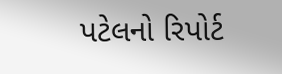પટેલનો રિપોર્ટ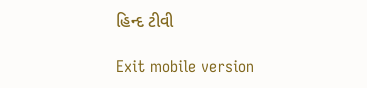હિન્દ ટીવી

Exit mobile version